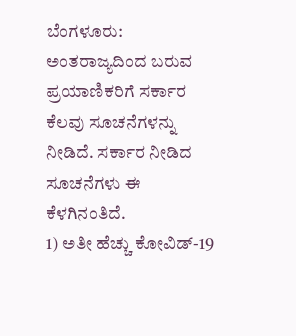ಬೆಂಗಳೂರು: ಅಂತರಾಜ್ಯದಿಂದ ಬರುವ ಪ್ರಯಾಣಿಕರಿಗೆ ಸರ್ಕಾರ ಕೆಲವು ಸೂಚನೆಗಳನ್ನು ನೀಡಿದೆ. ಸರ್ಕಾರ ನೀಡಿದ ಸೂಚನೆಗಳು ಈ ಕೆಳಗಿನಂತಿದೆ.
1) ಅತೀ ಹೆಚ್ಚು ಕೋವಿಡ್-19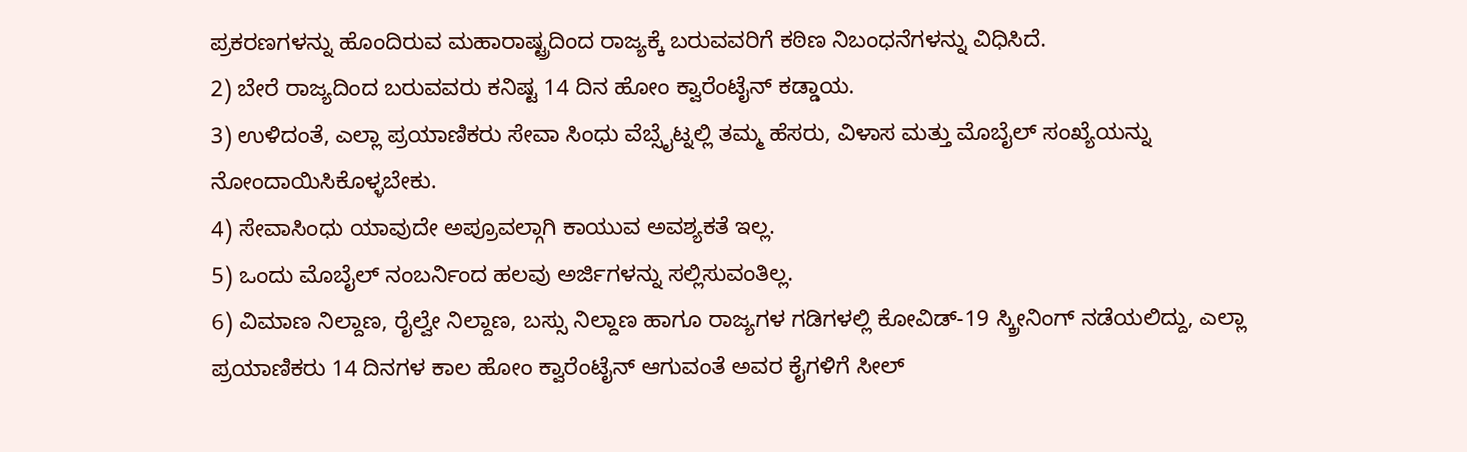ಪ್ರಕರಣಗಳನ್ನು ಹೊಂದಿರುವ ಮಹಾರಾಷ್ಟ್ರದಿಂದ ರಾಜ್ಯಕ್ಕೆ ಬರುವವರಿಗೆ ಕಠಿಣ ನಿಬಂಧನೆಗಳನ್ನು ವಿಧಿಸಿದೆ.
2) ಬೇರೆ ರಾಜ್ಯದಿಂದ ಬರುವವರು ಕನಿಷ್ಟ 14 ದಿನ ಹೋಂ ಕ್ವಾರೆಂಟೈನ್ ಕಡ್ಡಾಯ.
3) ಉಳಿದಂತೆ, ಎಲ್ಲಾ ಪ್ರಯಾಣಿಕರು ಸೇವಾ ಸಿಂಧು ವೆಬ್ಸೈಟ್ನಲ್ಲಿ ತಮ್ಮ ಹೆಸರು, ವಿಳಾಸ ಮತ್ತು ಮೊಬೈಲ್ ಸಂಖ್ಯೆಯನ್ನು ನೋಂದಾಯಿಸಿಕೊಳ್ಳಬೇಕು.
4) ಸೇವಾಸಿಂಧು ಯಾವುದೇ ಅಪ್ರೂವಲ್ಗಾಗಿ ಕಾಯುವ ಅವಶ್ಯಕತೆ ಇಲ್ಲ.
5) ಒಂದು ಮೊಬೈಲ್ ನಂಬರ್ನಿಂದ ಹಲವು ಅರ್ಜಿಗಳನ್ನು ಸಲ್ಲಿಸುವಂತಿಲ್ಲ.
6) ವಿಮಾಣ ನಿಲ್ದಾಣ, ರೈಲ್ವೇ ನಿಲ್ದಾಣ, ಬಸ್ಸು ನಿಲ್ದಾಣ ಹಾಗೂ ರಾಜ್ಯಗಳ ಗಡಿಗಳಲ್ಲಿ ಕೋವಿಡ್-19 ಸ್ಕ್ರೀನಿಂಗ್ ನಡೆಯಲಿದ್ದು, ಎಲ್ಲಾ ಪ್ರಯಾಣಿಕರು 14 ದಿನಗಳ ಕಾಲ ಹೋಂ ಕ್ವಾರೆಂಟೈನ್ ಆಗುವಂತೆ ಅವರ ಕೈಗಳಿಗೆ ಸೀಲ್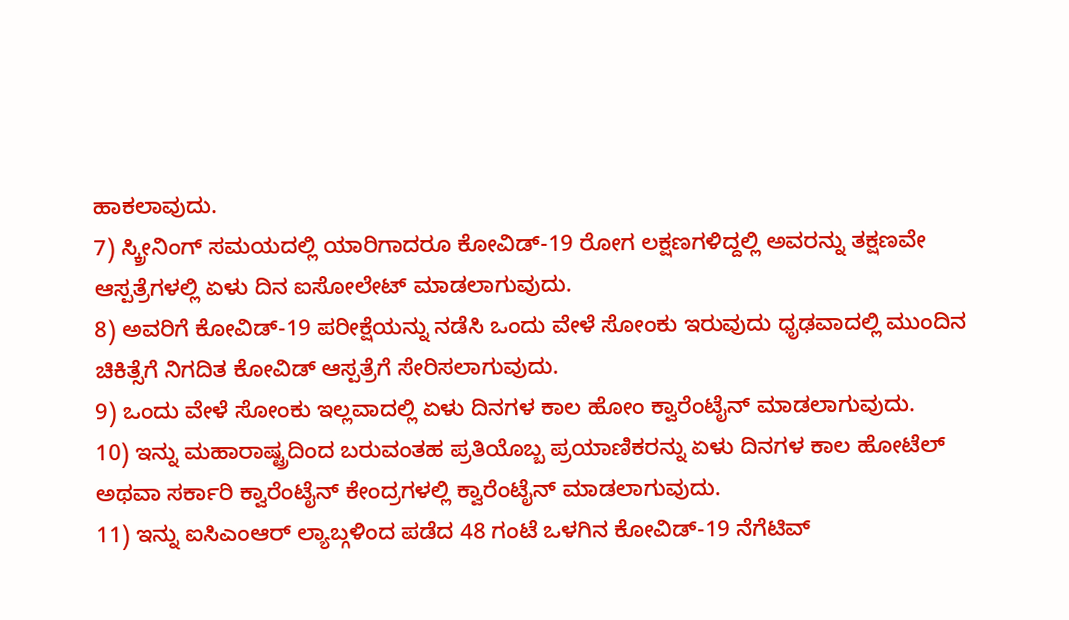ಹಾಕಲಾವುದು.
7) ಸ್ಕ್ರೀನಿಂಗ್ ಸಮಯದಲ್ಲಿ ಯಾರಿಗಾದರೂ ಕೋವಿಡ್-19 ರೋಗ ಲಕ್ಷಣಗಳಿದ್ದಲ್ಲಿ ಅವರನ್ನು ತಕ್ಷಣವೇ ಆಸ್ಪತ್ರೆಗಳಲ್ಲಿ ಏಳು ದಿನ ಐಸೋಲೇಟ್ ಮಾಡಲಾಗುವುದು.
8) ಅವರಿಗೆ ಕೋವಿಡ್-19 ಪರೀಕ್ಷೆಯನ್ನು ನಡೆಸಿ ಒಂದು ವೇಳೆ ಸೋಂಕು ಇರುವುದು ಧೃಢವಾದಲ್ಲಿ ಮುಂದಿನ ಚಿಕಿತ್ಸೆಗೆ ನಿಗದಿತ ಕೋವಿಡ್ ಆಸ್ಪತ್ರೆಗೆ ಸೇರಿಸಲಾಗುವುದು.
9) ಒಂದು ವೇಳೆ ಸೋಂಕು ಇಲ್ಲವಾದಲ್ಲಿ ಏಳು ದಿನಗಳ ಕಾಲ ಹೋಂ ಕ್ವಾರೆಂಟೈನ್ ಮಾಡಲಾಗುವುದು.
10) ಇನ್ನು ಮಹಾರಾಷ್ಟ್ರದಿಂದ ಬರುವಂತಹ ಪ್ರತಿಯೊಬ್ಬ ಪ್ರಯಾಣಿಕರನ್ನು ಏಳು ದಿನಗಳ ಕಾಲ ಹೋಟೆಲ್ ಅಥವಾ ಸರ್ಕಾರಿ ಕ್ವಾರೆಂಟೈನ್ ಕೇಂದ್ರಗಳಲ್ಲಿ ಕ್ವಾರೆಂಟೈನ್ ಮಾಡಲಾಗುವುದು.
11) ಇನ್ನು ಐಸಿಎಂಆರ್ ಲ್ಯಾಬ್ಗಳಿಂದ ಪಡೆದ 48 ಗಂಟೆ ಒಳಗಿನ ಕೋವಿಡ್-19 ನೆಗೆಟಿವ್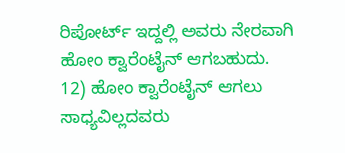ರಿಪೋರ್ಟ್ ಇದ್ದಲ್ಲಿ ಅವರು ನೇರವಾಗಿ ಹೋಂ ಕ್ವಾರೆಂಟೈನ್ ಆಗಬಹುದು.
12) ಹೋಂ ಕ್ವಾರೆಂಟೈನ್ ಆಗಲು ಸಾಧ್ಯವಿಲ್ಲದವರು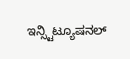ಇನ್ಸ್ಟಿಟ್ಯೂಷನಲ್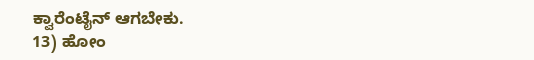ಕ್ವಾರೆಂಟೈನ್ ಆಗಬೇಕು.
13) ಹೋಂ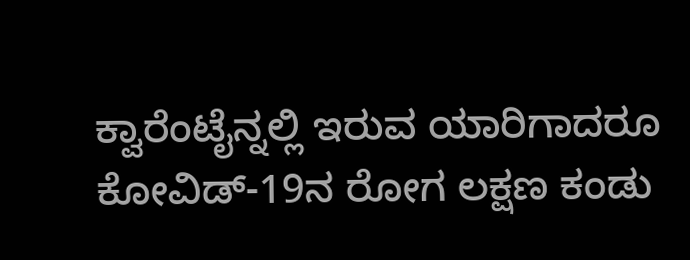ಕ್ವಾರೆಂಟೈನ್ನಲ್ಲಿ ಇರುವ ಯಾರಿಗಾದರೂ ಕೋವಿಡ್-19ನ ರೋಗ ಲಕ್ಷಣ ಕಂಡು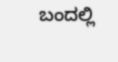ಬಂದಲ್ಲಿ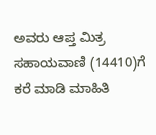ಅವರು ಆಪ್ತ ಮಿತ್ರ ಸಹಾಯವಾಣಿ (14410)ಗೆ ಕರೆ ಮಾಡಿ ಮಾಹಿತಿ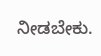ನೀಡಬೇಕು.